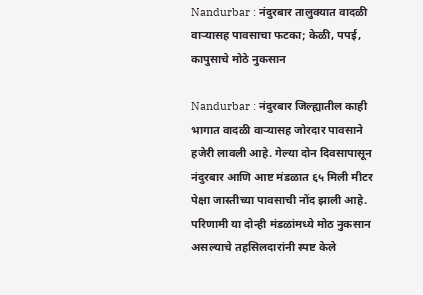Nandurbar : नंदुरबार तालुक्यात वादळी वाऱ्यासह पावसाचा फटका; केळी, पपई, कापुसाचे मोठे नुकसान

Nandurbar : नंदुरबार जिल्ह्यातील काही भागात वादळी वाऱ्यासह जोरदार पावसाने हजेरी लावली आहे. गेल्या दोन दिवसापासून नंदुरबार आणि आष्ट मंडळात ६५ मिली मीटर पेक्षा जास्तीच्या पावसाची नोंद झाली आहे. परिणामी या दोन्ही मंडळांमध्ये मोठ नुकसान असल्याचे तहसिलदारांनी स्पष्ट केले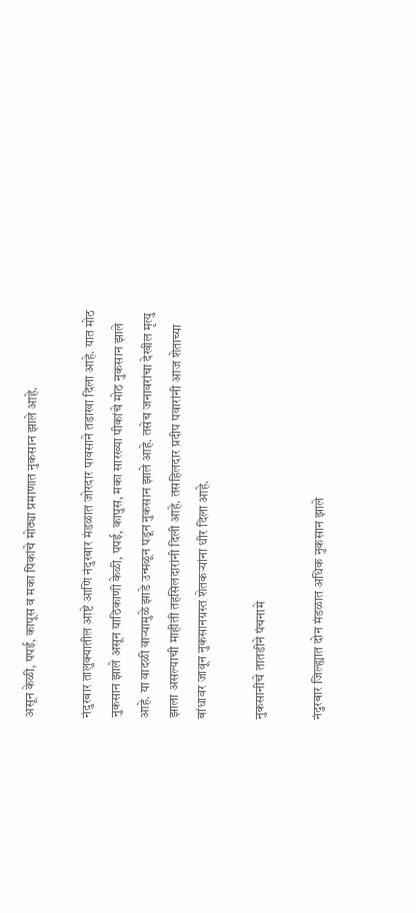असून केळी, पपई, कापूस व मका पिकांचे मोठ्या प्रमाणात नुकसान झाले आहे.

नंदुरबार तालुक्यातील आष्टे आणि नंदुरबार मंडळात जोरदार पावसाने तडाखा दिला आहे. यात मोठ नुकसान झाले असून याठिकाणी केळी, पपई, कापुस, मका सारख्या पीकांचे मोठ नुकसान झाले आहे. या वादळी वाऱ्यामुळे झाडे उन्मळून पडून नुकसान झाले आहे. तसेच जनावरांचा देखील मृत्यु झाला असल्याची माहीती तहसिलदारांनी दिली आहे. तसहिलदार प्रदीप पवारांनी आज शेताच्या बांधावर जावून नुकसानग्रस्त शेतकऱ्यांना धीर दिला आहे.

नुकसानीचे तातडीने पंचनामे

नंदुरबार जिल्ह्यात दोन मंडळात अधिक नुकसान झाले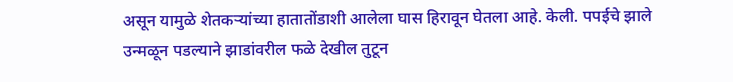असून यामुळे शेतकऱ्यांच्या हातातोंडाशी आलेला घास हिरावून घेतला आहे. केली. पपईचे झाले उन्मळून पडल्याने झाडांवरील फळे देखील तुटून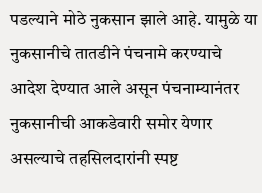पडल्याने मोठे नुकसान झाले आहे. यामुळे या नुकसानीचे तातडीने पंचनामे करण्याचे आदेश देण्यात आले असून पंचनाम्यानंतर नुकसानीची आकडेवारी समोर येणार असल्याचे तहसिलदारांनी स्पष्ट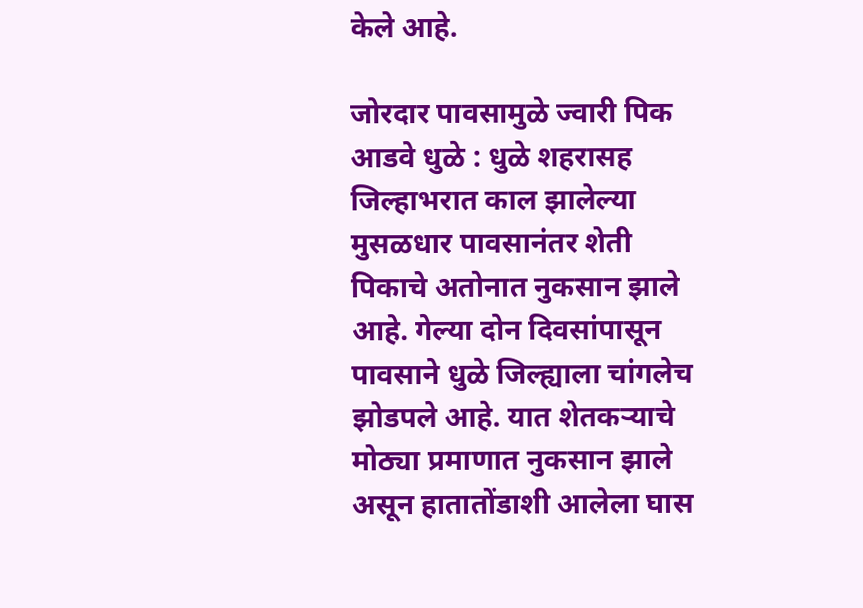केले आहे.

जोरदार पावसामुळे ज्वारी पिक आडवे धुळे : धुळे शहरासह जिल्हाभरात काल झालेल्या मुसळधार पावसानंतर शेती पिकाचे अतोनात नुकसान झाले आहे. गेल्या दोन दिवसांपासून पावसाने धुळे जिल्ह्याला चांगलेच झोडपले आहे. यात शेतकऱ्याचे मोठ्या प्रमाणात नुकसान झाले असून हातातोंडाशी आलेला घास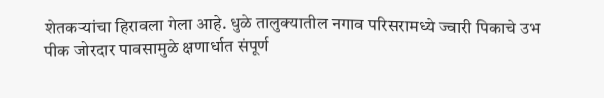शेतकऱ्यांचा हिरावला गेला आहे. धुळे तालुक्यातील नगाव परिसरामध्ये ज्वारी पिकाचे उभ पीक जोरदार पावसामुळे क्षणार्धात संपूर्ण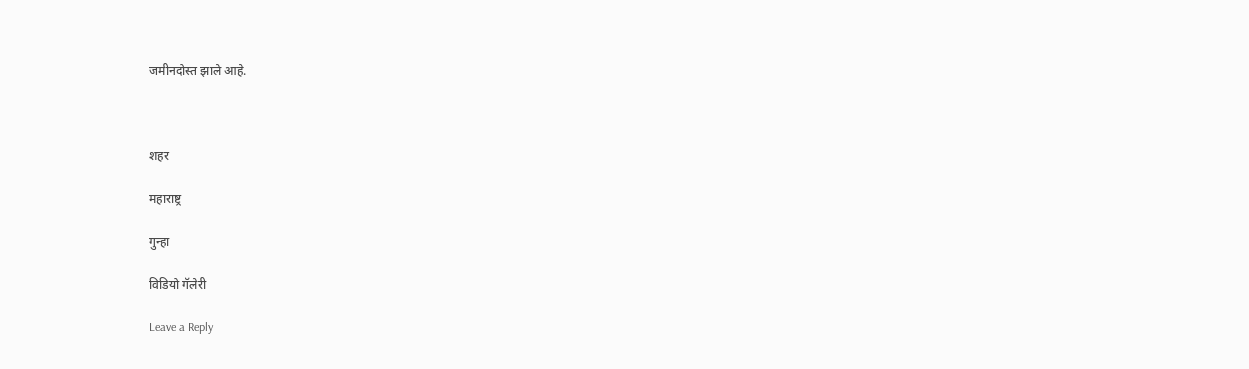जमीनदोस्त झाले आहे.



शहर

महाराष्ट्र

गुन्हा

विडियो गॅलेरी

Leave a Reply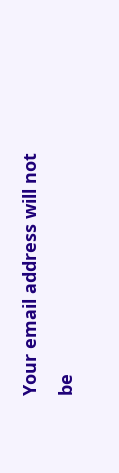Your email address will not be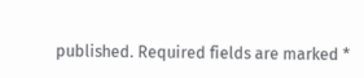published. Required fields are marked *